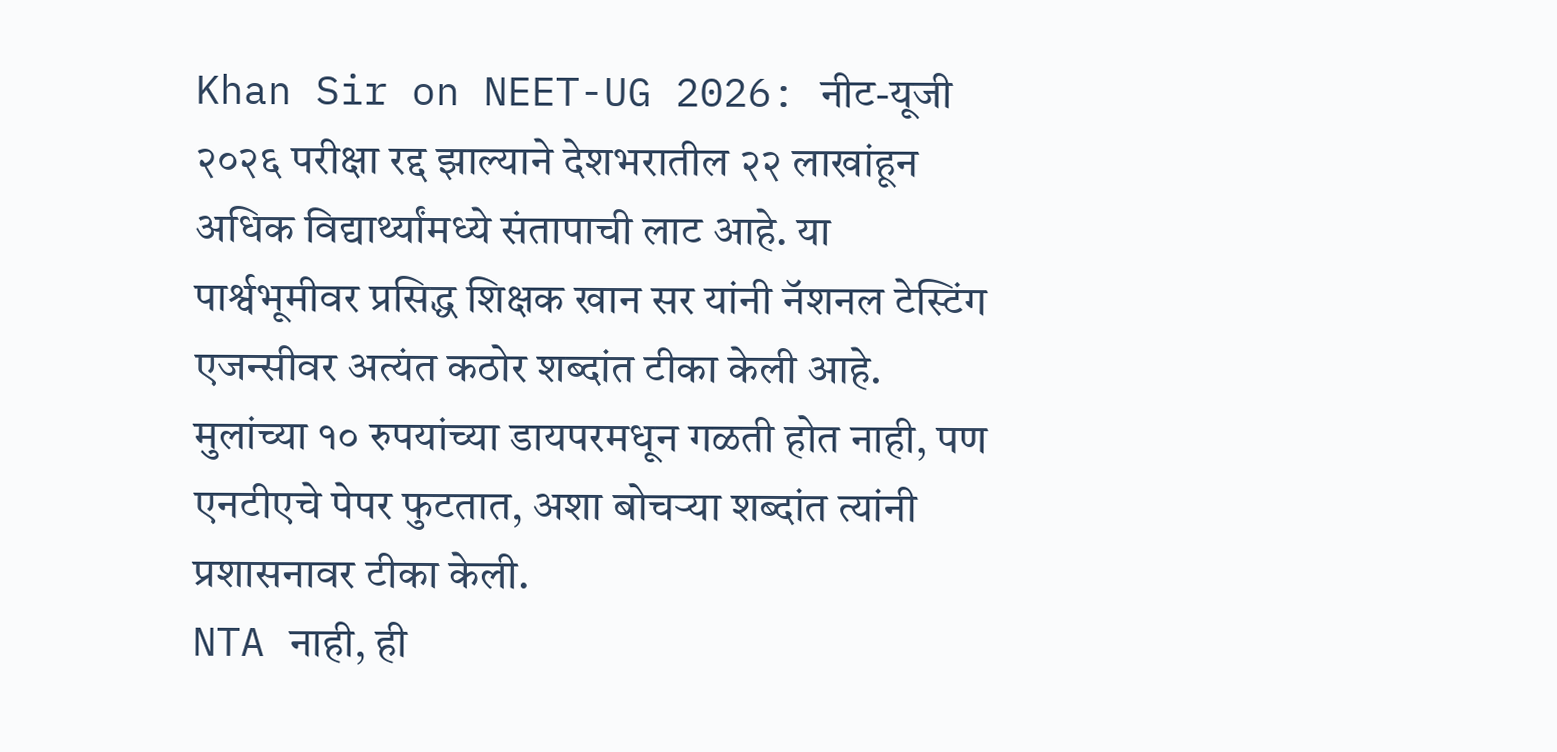Khan Sir on NEET-UG 2026: नीट-यूजी २०२६ परीक्षा रद्द झाल्याने देशभरातील २२ लाखांहून अधिक विद्यार्थ्यांमध्ये संतापाची लाट आहे. या पार्श्वभूमीवर प्रसिद्ध शिक्षक खान सर यांनी नॅशनल टेस्टिंग एजन्सीवर अत्यंत कठोर शब्दांत टीका केली आहे. मुलांच्या १० रुपयांच्या डायपरमधून गळती होत नाही, पण एनटीएचे पेपर फुटतात, अशा बोचऱ्या शब्दांत त्यांनी प्रशासनावर टीका केली.
NTA नाही, ही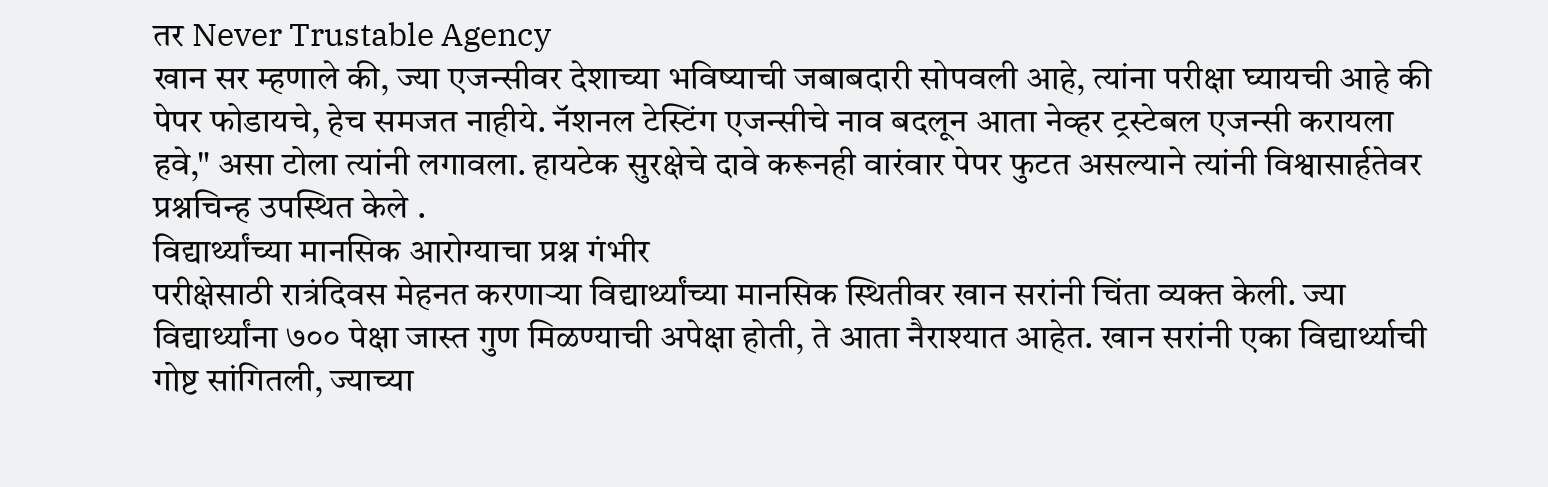तर Never Trustable Agency
खान सर म्हणाले की, ज्या एजन्सीवर देशाच्या भविष्याची जबाबदारी सोपवली आहे, त्यांना परीक्षा घ्यायची आहे की पेपर फोडायचे, हेच समजत नाहीये. नॅशनल टेस्टिंग एजन्सीचे नाव बदलून आता नेव्हर ट्रस्टेबल एजन्सी करायला हवे," असा टोला त्यांनी लगावला. हायटेक सुरक्षेचे दावे करूनही वारंवार पेपर फुटत असल्याने त्यांनी विश्वासार्हतेवर प्रश्नचिन्ह उपस्थित केले .
विद्यार्थ्यांच्या मानसिक आरोग्याचा प्रश्न गंभीर
परीक्षेसाठी रात्रंदिवस मेहनत करणाऱ्या विद्यार्थ्यांच्या मानसिक स्थितीवर खान सरांनी चिंता व्यक्त केली. ज्या विद्यार्थ्यांना ७०० पेक्षा जास्त गुण मिळण्याची अपेक्षा होती, ते आता नैराश्यात आहेत. खान सरांनी एका विद्यार्थ्याची गोष्ट सांगितली, ज्याच्या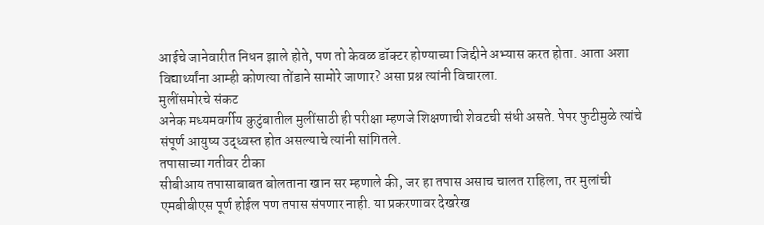आईचे जानेवारीत निधन झाले होते, पण तो केवळ डॉक्टर होण्याच्या जिद्दीने अभ्यास करत होता. आता अशा विद्यार्थ्यांना आम्ही कोणत्या तोंडाने सामोरे जाणार? असा प्रश्न त्यांनी विचारला.
मुलींसमोरचे संकट
अनेक मध्यमवर्गीय कुटुंबातील मुलींसाठी ही परीक्षा म्हणजे शिक्षणाची शेवटची संधी असते. पेपर फुटीमुळे त्यांचे संपूर्ण आयुष्य उद्ध्वस्त होत असल्याचे त्यांनी सांगितले.
तपासाच्या गतीवर टीका
सीबीआय तपासाबाबत बोलताना खान सर म्हणाले की, जर हा तपास असाच चालत राहिला, तर मुलांची एमबीबीएस पूर्ण होईल पण तपास संपणार नाही. या प्रकरणावर देखरेख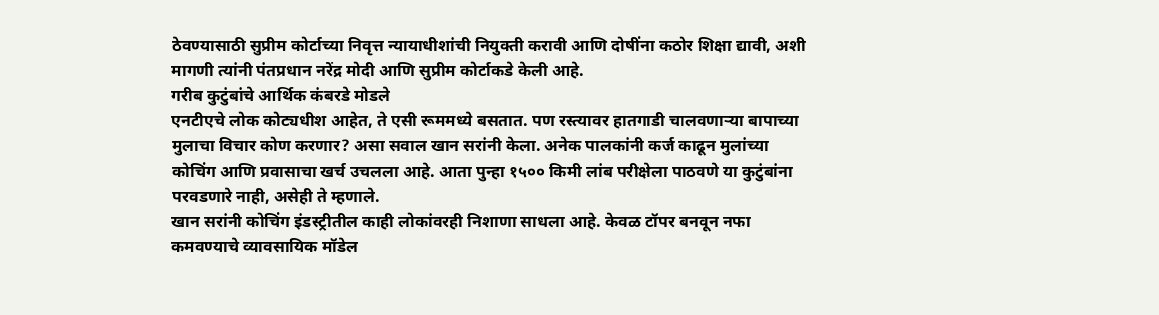ठेवण्यासाठी सुप्रीम कोर्टाच्या निवृत्त न्यायाधीशांची नियुक्ती करावी आणि दोषींना कठोर शिक्षा द्यावी, अशी मागणी त्यांनी पंतप्रधान नरेंद्र मोदी आणि सुप्रीम कोर्टाकडे केली आहे.
गरीब कुटुंबांचे आर्थिक कंबरडे मोडले
एनटीएचे लोक कोट्यधीश आहेत, ते एसी रूममध्ये बसतात. पण रस्त्यावर हातगाडी चालवणाऱ्या बापाच्या मुलाचा विचार कोण करणार? असा सवाल खान सरांनी केला. अनेक पालकांनी कर्ज काढून मुलांच्या कोचिंग आणि प्रवासाचा खर्च उचलला आहे. आता पुन्हा १५०० किमी लांब परीक्षेला पाठवणे या कुटुंबांना परवडणारे नाही, असेही ते म्हणाले.
खान सरांनी कोचिंग इंडस्ट्रीतील काही लोकांवरही निशाणा साधला आहे. केवळ टॉपर बनवून नफा कमवण्याचे व्यावसायिक मॉडेल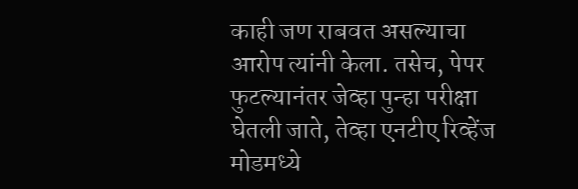काही जण राबवत असल्याचा आरोप त्यांनी केला. तसेच, पेपर फुटल्यानंतर जेव्हा पुन्हा परीक्षा घेतली जाते, तेव्हा एनटीए रिव्हेंज मोडमध्ये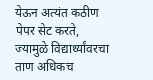येऊन अत्यंत कठीण पेपर सेट करते, ज्यामुळे विद्यार्थ्यांवरचा ताण अधिकच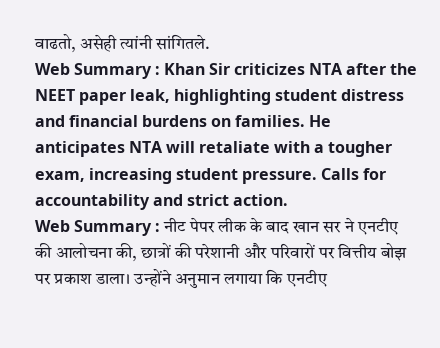वाढतो, असेही त्यांनी सांगितले.
Web Summary : Khan Sir criticizes NTA after the NEET paper leak, highlighting student distress and financial burdens on families. He anticipates NTA will retaliate with a tougher exam, increasing student pressure. Calls for accountability and strict action.
Web Summary : नीट पेपर लीक के बाद खान सर ने एनटीए की आलोचना की, छात्रों की परेशानी और परिवारों पर वित्तीय बोझ पर प्रकाश डाला। उन्होंने अनुमान लगाया कि एनटीए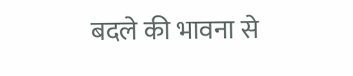बदले की भावना से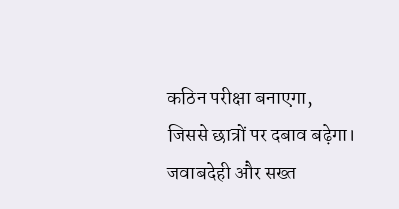कठिन परीक्षा बनाएगा, जिससे छात्रों पर दबाव बढ़ेगा। जवाबदेही और सख्त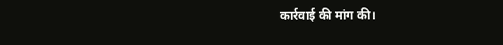कार्रवाई की मांग की।